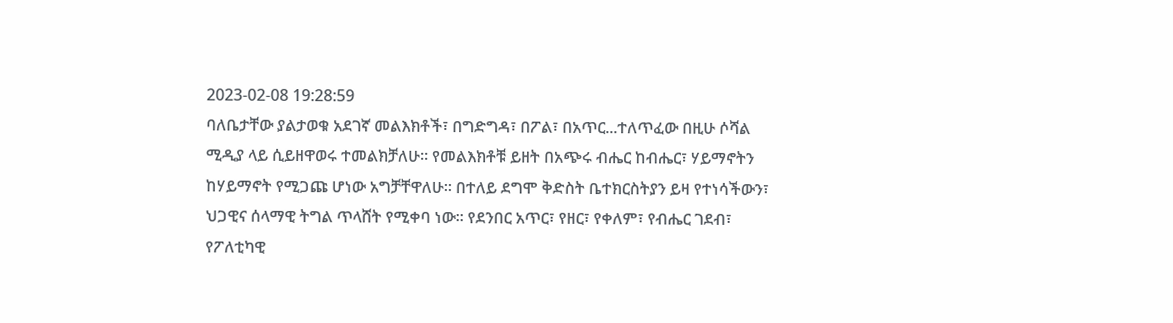2023-02-08 19:28:59
ባለቤታቸው ያልታወቁ አደገኛ መልእክቶች፣ በግድግዳ፣ በፖል፣ በአጥር...ተለጥፈው በዚሁ ሶሻል ሚዲያ ላይ ሲይዘዋወሩ ተመልክቻለሁ። የመልእክቶቹ ይዘት በአጭሩ ብሔር ከብሔር፣ ሃይማኖትን ከሃይማኖት የሚጋጩ ሆነው አግቻቸዋለሁ። በተለይ ደግሞ ቅድስት ቤተክርስትያን ይዛ የተነሳችውን፣ ህጋዊና ሰላማዊ ትግል ጥላሸት የሚቀባ ነው። የደንበር አጥር፣ የዘር፣ የቀለም፣ የብሔር ገደብ፣ የፖለቲካዊ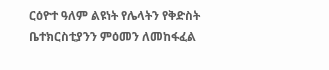ርዕዮተ ዓለም ልዩነት የሌላትን የቅድስት ቤተክርስቲያንን ምዕመን ለመከፋፈል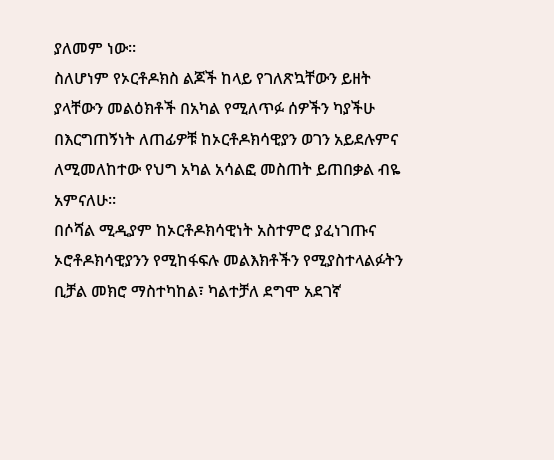ያለመም ነው።
ስለሆነም የኦርቶዶክስ ልጆች ከላይ የገለጽኳቸውን ይዘት ያላቸውን መልዕክቶች በአካል የሚለጥፉ ሰዎችን ካያችሁ በእርግጠኝነት ለጠፊዎቹ ከኦርቶዶክሳዊያን ወገን አይደሉምና ለሚመለከተው የህግ አካል አሳልፎ መስጠት ይጠበቃል ብዬ አምናለሁ።
በሶሻል ሚዲያም ከኦርቶዶክሳዊነት አስተምሮ ያፈነገጡና ኦሮቶዶክሳዊያንን የሚከፋፍሉ መልእክቶችን የሚያስተላልፉትን ቢቻል መክሮ ማስተካከል፣ ካልተቻለ ደግሞ አደገኛ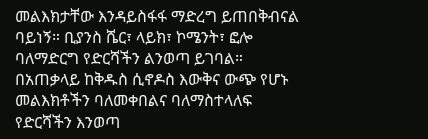መልእክታቸው እንዳይስፋፋ ማድረግ ይጠበቅብናል ባይነኝ። ቢያንስ ሼር፣ ላይክ፣ ኮሜንት፣ ፎሎ ባለማድርግ የድርሻችን ልንወጣ ይገባል። በአጠቃላይ ከቅዱስ ሲኖዶስ እውቅና ውጭ የሆኑ መልእክቶችን ባለመቀበልና ባለማስተላለፍ የድርሻችን እንወጣ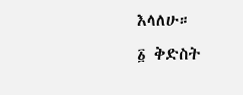እላለሁ።
፩ ቅድስት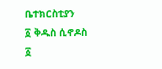ቤተክርስቲያን
፩ ቅዱስ ሲኖዶስ
፩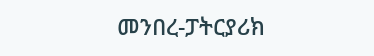መንበረ-ፓትርያሪክ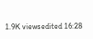1.9K viewsedited 16:28